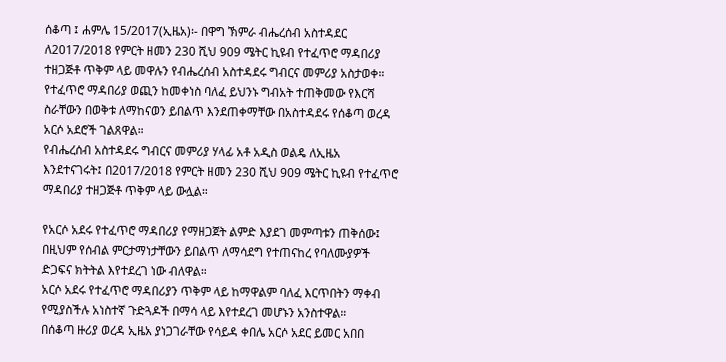ሰቆጣ ፤ ሐምሌ 15/2017(ኢዜአ)፡- በዋግ ኽምራ ብሔረሰብ አስተዳደር ለ2017/2018 የምርት ዘመን 230 ሺህ 909 ሜትር ኪዩብ የተፈጥሮ ማዳበሪያ ተዘጋጅቶ ጥቅም ላይ መዋሉን የብሔረሰብ አስተዳደሩ ግብርና መምሪያ አስታወቀ።
የተፈጥሮ ማዳበሪያ ወጪን ከመቀነስ ባለፈ ይህንኑ ግብአት ተጠቅመው የእርሻ ስራቸውን በወቅቱ ለማከናወን ይበልጥ እንደጠቀማቸው በአስተዳደሩ የሰቆጣ ወረዳ አርሶ አደሮች ገልጸዋል።
የብሔረሰብ አስተዳደሩ ግብርና መምሪያ ሃላፊ አቶ አዲስ ወልዴ ለኢዜአ እንደተናገሩት፤ በ2017/2018 የምርት ዘመን 230 ሺህ 909 ሜትር ኪዩብ የተፈጥሮ ማዳበሪያ ተዘጋጅቶ ጥቅም ላይ ውሏል።

የአርሶ አደሩ የተፈጥሮ ማዳበሪያ የማዘጋጀት ልምድ እያደገ መምጣቱን ጠቅሰው፤ በዚህም የሰብል ምርታማነታቸውን ይበልጥ ለማሳደግ የተጠናከረ የባለሙያዎች ድጋፍና ክትትል እየተደረገ ነው ብለዋል።
አርሶ አደሩ የተፈጥሮ ማዳበሪያን ጥቅም ላይ ከማዋልም ባለፈ እርጥበትን ማቀብ የሚያስችሉ አነስተኛ ጉድጓዶች በማሳ ላይ እየተደረገ መሆኑን አንስተዋል።
በሰቆጣ ዙሪያ ወረዳ ኢዜአ ያነጋገራቸው የሳይዳ ቀበሌ አርሶ አደር ይመር አበበ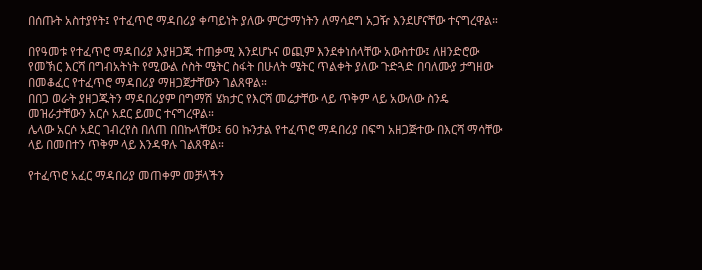በሰጡት አስተያየት፤ የተፈጥሮ ማዳበሪያ ቀጣይነት ያለው ምርታማነትን ለማሳደግ አጋዥ እንደሆናቸው ተናግረዋል።

በየዓመቱ የተፈጥሮ ማዳበሪያ እያዘጋጁ ተጠቃሚ እንደሆኑና ወጪም እንደቀነሰላቸው አውስተው፤ ለዘንድሮው የመኽር እርሻ በግብአትነት የሚውል ሶስት ሜትር ስፋት በሁለት ሜትር ጥልቀት ያለው ጉድጓድ በባለሙያ ታግዘው በመቆፈር የተፈጥሮ ማዳበሪያ ማዘጋጀታቸውን ገልጸዋል።
በበጋ ወራት ያዘጋጁትን ማዳበሪያም በግማሽ ሄክታር የእርሻ መሬታቸው ላይ ጥቅም ላይ አውለው ስንዴ መዝራታቸውን አርሶ አደር ይመር ተናግረዋል።
ሌላው አርሶ አደር ገብረየስ በለጠ በበኩላቸው፤ 60 ኩንታል የተፈጥሮ ማዳበሪያ በፍግ አዘጋጅተው በእርሻ ማሳቸው ላይ በመበተን ጥቅም ላይ እንዳዋሉ ገልጸዋል።

የተፈጥሮ አፈር ማዳበሪያ መጠቀም መቻላችን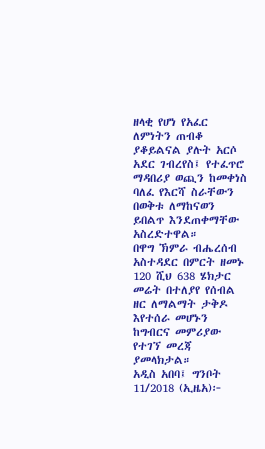ዘላቂ የሆነ የአፈር ለምነትን ጠብቆ ያቆይልናል ያሉት አርሶ አደር ገብረየስ፤ የተፈጥሮ ማዳበሪያ ወጪን ከመቀነስ ባለፈ የእርሻ ስራቸውን በወቅቱ ለማከናወን ይበልጥ እንደጠቀማቸው አስረድተዋል።
በዋግ ኽምራ ብሔረሰብ አስተዳደር በምርት ዘመኑ 120 ሺህ 638 ሄክታር መሬት በተለያየ የሰብል ዘር ለማልማት ታቅዶ እየተሰራ መሆኑን ከግብርና መምሪያው የተገኘ መረጃ ያመላክታል።
አዲስ አበባ፤ ግንቦት 11/2018 (ኢዜአ)፦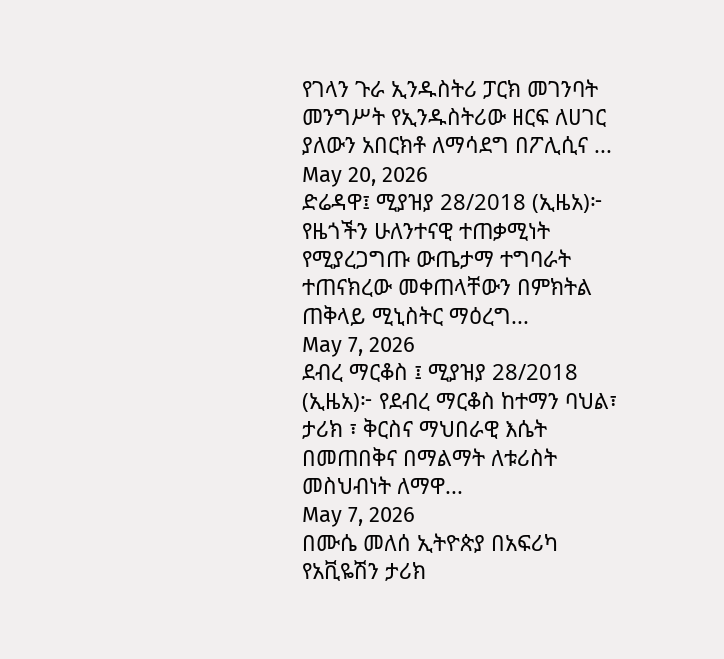የገላን ጉራ ኢንዱስትሪ ፓርክ መገንባት መንግሥት የኢንዱስትሪው ዘርፍ ለሀገር ያለውን አበርክቶ ለማሳደግ በፖሊሲና ...
May 20, 2026
ድሬዳዋ፤ ሚያዝያ 28/2018 (ኢዜአ)፦ የዜጎችን ሁለንተናዊ ተጠቃሚነት የሚያረጋግጡ ውጤታማ ተግባራት ተጠናክረው መቀጠላቸውን በምክትል ጠቅላይ ሚኒስትር ማዕረግ...
May 7, 2026
ደብረ ማርቆስ ፤ ሚያዝያ 28/2018 (ኢዜአ)፦ የደብረ ማርቆስ ከተማን ባህል፣ ታሪክ ፣ ቅርስና ማህበራዊ እሴት በመጠበቅና በማልማት ለቱሪስት መስህብነት ለማዋ...
May 7, 2026
በሙሴ መለሰ ኢትዮጵያ በአፍሪካ የአቪዬሽን ታሪክ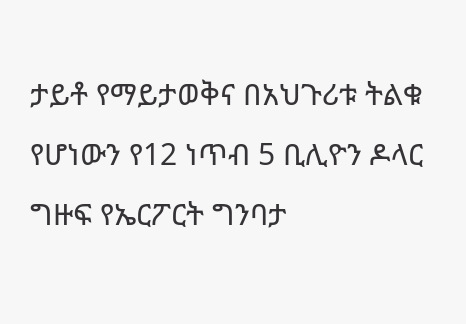ታይቶ የማይታወቅና በአህጉሪቱ ትልቁ የሆነውን የ12 ነጥብ 5 ቢሊዮን ዶላር ግዙፍ የኤርፖርት ግንባታ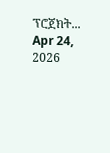ፕሮጀክት...
Apr 24, 2026